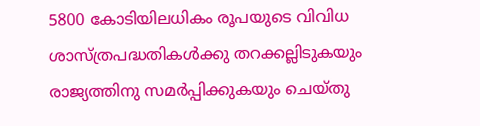5800 കോടിയിലധികം രൂപയുടെ വിവിധ ശാസ്ത്രപദ്ധതികൾക്കു തറക്കല്ലിടുകയും രാജ്യത്തിനു സമർപ്പിക്കുകയും ചെയ്തു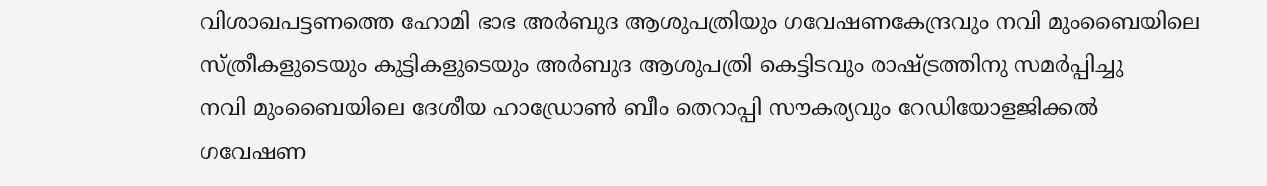വിശാഖപട്ടണത്തെ ഹോമി ഭാഭ അർബുദ ആശുപത്രിയും ഗവേഷണകേന്ദ്രവും നവി മുംബൈയിലെ സ്ത്രീകളുടെയും കുട്ടികളുടെയും അർബുദ ആശുപത്രി കെട്ടിടവും രാഷ്ട്രത്തിനു സമർപ്പിച്ചു
നവി മുംബൈയിലെ ദേശീയ ഹാഡ്രോൺ ബീം തെറാപ്പി സൗകര്യവും റേഡിയോളജിക്കൽ ഗവേഷണ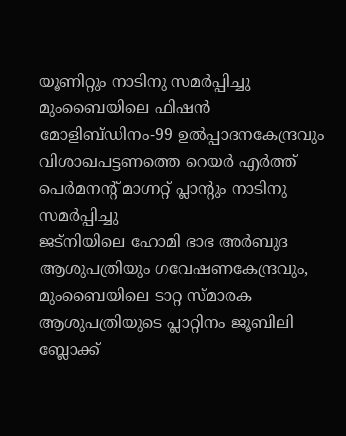യൂണിറ്റും നാടിനു സമർപ്പിച്ചു
മുംബൈയിലെ ഫിഷൻ മോളിബ്ഡിനം-99 ഉൽപ്പാദനകേന്ദ്രവും വിശാഖപട്ടണത്തെ റെയർ എർത്ത് പെർമനന്റ് മാഗ്നറ്റ് പ്ലാന്റും നാടിനു സമർപ്പിച്ചു
ജട്നിയിലെ ഹോമി ഭാഭ അർബുദ ആശുപത്രിയും ഗവേഷണകേന്ദ്രവും, മുംബൈയിലെ ടാറ്റ സ്മാരക ആശുപത്രിയുടെ പ്ലാറ്റിനം ജൂബിലി ബ്ലോക്ക്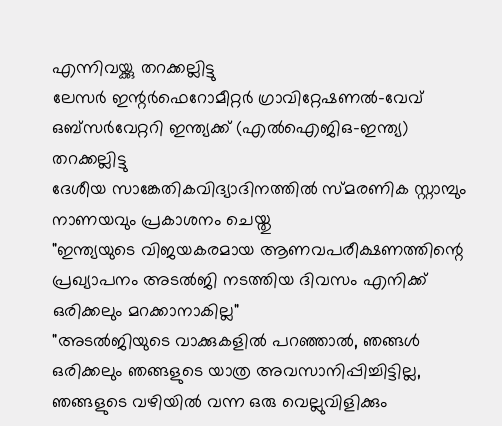എന്നിവയ്ക്കു തറക്കല്ലിട്ടു
ലേസർ ഇന്റർഫെറോമീറ്റർ ഗ്രാവിറ്റേഷണൽ-വേവ് ഒബ്സർവേറ്ററി ഇന്ത്യക്ക് (എൽഐജിഒ-ഇന്ത്യ) തറക്കല്ലിട്ടു
ദേശീയ സാങ്കേതികവിദ്യാദിനത്തിൽ സ്മരണിക സ്റ്റാമ്പും നാണയവും പ്രകാശനം ചെയ്തു
"ഇന്ത്യയുടെ വിജയകരമായ ആണവപരീക്ഷണത്തിന്റെ പ്രഖ്യാപനം അടൽജി നടത്തിയ ദിവസം എനിക്ക് ഒരിക്കലും മറക്കാനാകില്ല"
"അടൽജിയുടെ വാക്കുകളിൽ പറഞ്ഞാൽ, ഞങ്ങൾ ഒരിക്കലും ഞങ്ങളുടെ യാത്ര അവസാനിപ്പിച്ചിട്ടില്ല, ഞങ്ങളുടെ വഴിയിൽ വന്ന ഒരു വെല്ലുവിളിക്കും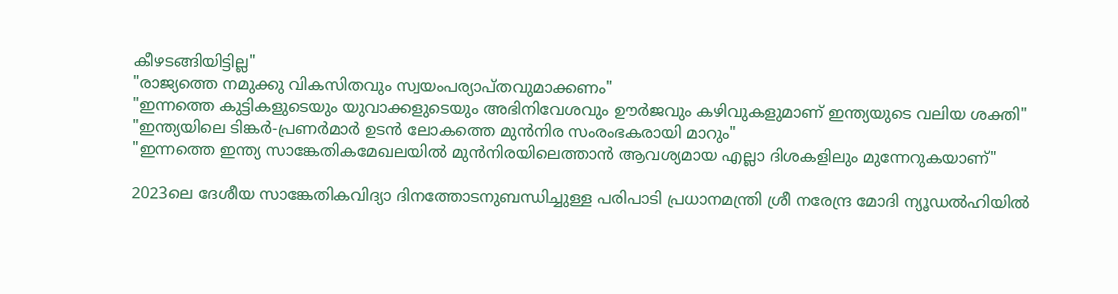കീഴടങ്ങിയിട്ടില്ല"
"രാജ്യത്തെ നമുക്കു വികസിതവും സ്വയംപര്യാപ്തവുമാക്കണം"
"ഇന്നത്തെ കുട്ടികളുടെയും യുവാക്കളുടെയും അഭിനിവേശവും ഊർജവും കഴിവുകളുമാണ് ഇന്ത്യയുടെ വലിയ ശക്തി"
"ഇന്ത്യയിലെ ടിങ്കർ-പ്രണർമാർ ഉടൻ ലോകത്തെ മുൻനിര സംരംഭകരായി മാറും"
"ഇന്നത്തെ ഇന്ത്യ സാങ്കേതികമേഖലയിൽ മുൻനിരയിലെത്താൻ ആവശ്യമായ എല്ലാ ദിശകളിലും മുന്നേറുകയാണ്"

2023ലെ ദേശീയ സാങ്കേതികവിദ്യാ ദിനത്തോടനുബന്ധിച്ചുള്ള പരിപാടി പ്രധാനമന്ത്രി ശ്രീ നരേന്ദ്ര മോദി ന്യൂഡൽഹിയിൽ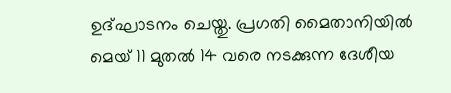ഉദ്ഘാടനം ചെയ്തു. പ്രഗതി മൈതാനിയിൽ മെയ് 11 മുതൽ 14 വരെ നടക്കുന്ന ദേശീയ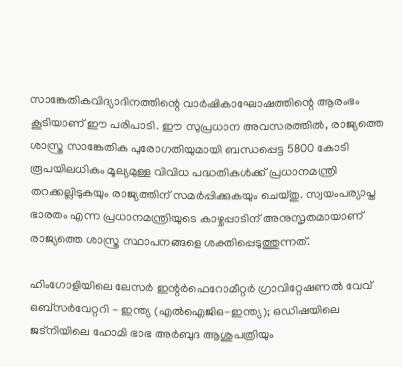സാങ്കേതികവിദ്യാദിനത്തിന്റെ വാർഷികാഘോഷത്തിന്റെ ആരംഭം കൂടിയാണ് ഈ പരിപാടി. ഈ സുപ്രധാന അവസരത്തിൽ, രാജ്യത്തെ ശാസ്ത്ര സാങ്കേതിക പുരോഗതിയുമായി ബന്ധപ്പെട്ട 5800 കോടി രൂപയിലധികം മൂല്യമുള്ള വിവിധ പദ്ധതികൾക്ക് പ്രധാനമന്ത്രി തറക്കല്ലിടുകയും രാജ്യത്തിന് സമർപ്പിക്കുകയും ചെയ്തു. സ്വയംപര്യാപ്ത ഭാരതം എന്ന പ്രധാനമന്ത്രിയുടെ കാഴ്ചപ്പാടിന് അനുസൃതമായാണ് രാജ്യത്തെ ശാസ്ത്ര സ്ഥാപനങ്ങളെ ശക്തിപ്പെടുത്തുന്നത്.

ഹിംഗോളിയിലെ ലേസർ ഇന്റർഫെറോമീറ്റർ ഗ്രാവിറ്റേഷണൽ വേവ് ഒബ്സർവേറ്ററി - ഇന്ത്യ (എൽഐജിഒ-ഇന്ത്യ); ഒഡിഷയിലെ ജട്നിയിലെ ഹോമി ഭാഭ അർബുദ ആശുപത്രിയും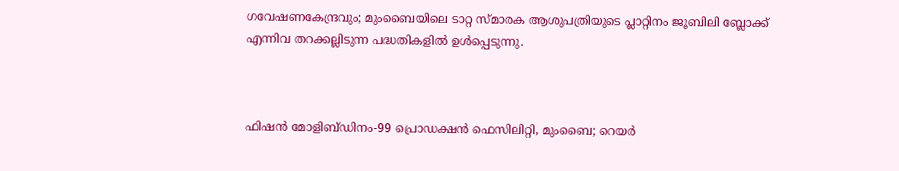ഗവേഷണകേന്ദ്രവും; മുംബൈയിലെ ടാറ്റ സ്മാരക ആശുപത്രിയുടെ പ്ലാറ്റിനം ജൂബിലി ബ്ലോക്ക് എന്നിവ തറക്കല്ലിടുന്ന പദ്ധതികളിൽ ഉൾപ്പെടുന്നു.



ഫിഷൻ മോളിബ്ഡിനം-99 പ്രൊഡക്ഷൻ ഫെസിലിറ്റി, മുംബൈ; റെയർ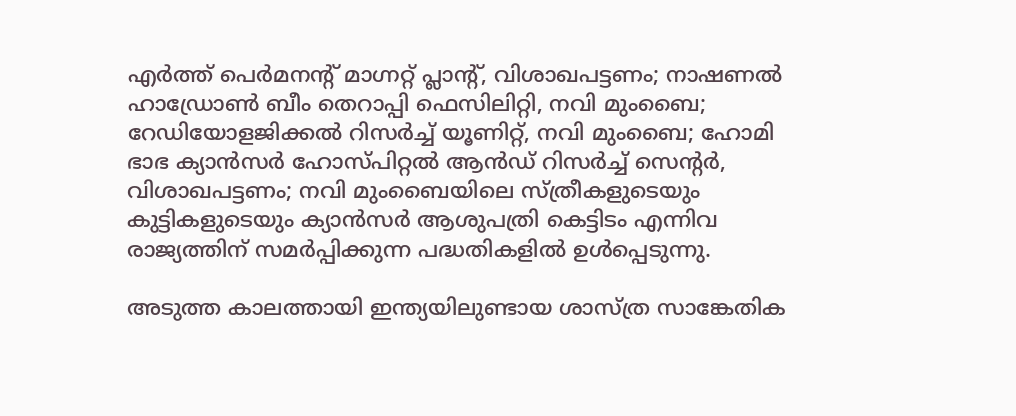എർത്ത് പെർമനന്റ് മാഗ്നറ്റ് പ്ലാന്റ്, വിശാഖപട്ടണം; നാഷണൽ ഹാഡ്രോൺ ബീം തെറാപ്പി ഫെസിലിറ്റി, നവി മുംബൈ; റേഡിയോളജിക്കൽ റിസർച്ച് യൂണിറ്റ്, നവി മുംബൈ; ഹോമി ഭാഭ ക്യാൻസർ ഹോസ്പിറ്റൽ ആൻഡ് റിസർച്ച് സെന്റർ, വിശാഖപട്ടണം; നവി മുംബൈയിലെ സ്ത്രീകളുടെയും കുട്ടികളുടെയും ക്യാൻസർ ആശുപത്രി കെട്ടിടം എന്നിവ രാജ്യത്തിന് സമർപ്പിക്കുന്ന പദ്ധതികളിൽ ഉൾപ്പെടുന്നു.

അടുത്ത കാലത്തായി ഇന്ത്യയിലുണ്ടായ ശാസ്ത്ര സാങ്കേതിക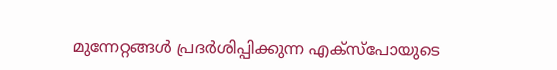മുന്നേറ്റങ്ങൾ പ്രദർശിപ്പിക്കുന്ന എക്സ്‌പോയുടെ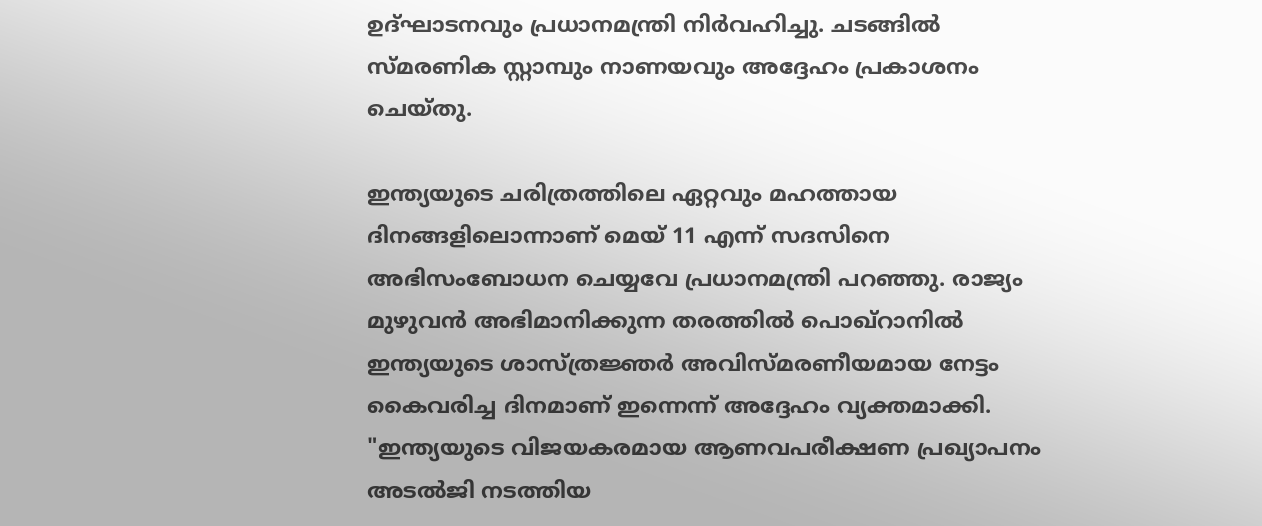ഉദ്ഘാടനവും പ്രധാനമന്ത്രി നിർവഹിച്ചു. ചടങ്ങിൽ സ്മരണിക സ്റ്റാമ്പും നാണയവും അദ്ദേഹം പ്രകാശനം ചെയ്തു.

ഇന്ത്യയുടെ ചരിത്രത്തിലെ ഏറ്റവും മഹത്തായ ദിനങ്ങളിലൊന്നാണ് മെയ് 11 എന്ന് സദസിനെ അഭിസംബോധന ചെയ്യവേ പ്രധാനമന്ത്രി പറഞ്ഞു. രാജ്യം മുഴുവൻ അഭിമാനിക്കുന്ന തരത്തിൽ പൊഖ്‌റാനിൽ ഇന്ത്യയുടെ ശാസ്ത്രജ്ഞർ അവിസ്മരണീയമായ നേട്ടം കൈവരിച്ച ദിനമാണ് ഇന്നെന്ന് അദ്ദേഹം വ്യക്തമാക്കി. "ഇന്ത്യയുടെ വിജയകരമായ ആണവപരീക്ഷണ പ്രഖ്യാപനം അടൽജി നടത്തിയ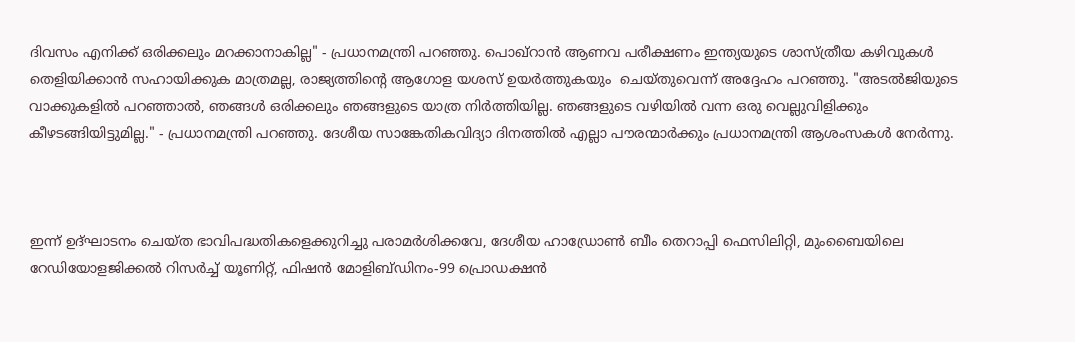ദിവസം എനിക്ക് ഒരിക്കലും മറക്കാനാകില്ല" - പ്രധാനമന്ത്രി പറഞ്ഞു. പൊഖ്‌റാൻ ആണവ പരീക്ഷണം ഇന്ത്യയുടെ ശാസ്ത്രീയ കഴിവുകൾ തെളിയിക്കാൻ സഹായിക്കുക മാത്രമല്ല, രാജ്യത്തിന്റെ ആഗോള യശസ് ഉയർത്തുകയും  ചെയ്തുവെന്ന് അദ്ദേഹം പറഞ്ഞു. "അടൽജിയുടെ വാക്കുകളിൽ പറഞ്ഞാൽ, ഞങ്ങൾ ഒരിക്കലും ഞങ്ങളുടെ യാത്ര നിർത്തിയില്ല. ഞങ്ങളുടെ വഴിയിൽ വന്ന ഒരു വെല്ലുവിളിക്കും കീഴടങ്ങിയിട്ടുമില്ല." - പ്രധാനമന്ത്രി പറഞ്ഞു. ദേശീയ സാങ്കേതികവിദ്യാ ദിനത്തിൽ എല്ലാ പൗരന്മാർക്കും പ്രധാനമന്ത്രി ആശംസകൾ നേർന്നു.



ഇന്ന് ഉദ്ഘാടനം ചെയ്ത ഭാവിപദ്ധതികളെക്കുറിച്ചു പരാമർശിക്കവേ, ദേശീയ ഹാഡ്രോൺ ബീം തെറാപ്പി ഫെസിലിറ്റി, മുംബൈയിലെ റേഡിയോളജിക്കൽ റിസർച്ച് യൂണിറ്റ്, ഫിഷൻ മോളിബ്ഡിനം-99 പ്രൊഡക്ഷൻ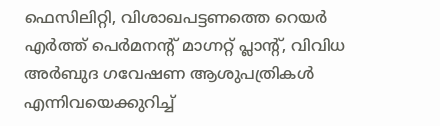ഫെസിലിറ്റി, വിശാഖപട്ടണത്തെ റെയർ എർത്ത് പെർമനന്റ് മാഗ്നറ്റ് പ്ലാന്റ്, വിവിധ അർബുദ ഗവേഷണ ആശുപത്രികൾ എന്നിവയെക്കുറിച്ച്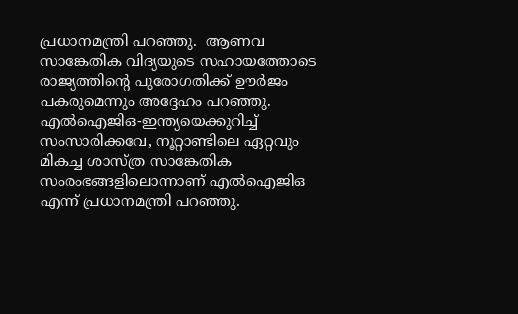പ്രധാനമന്ത്രി പറഞ്ഞു.  ആണവ സാങ്കേതിക വിദ്യയുടെ സഹായത്തോടെ രാജ്യത്തിന്റെ പുരോഗതിക്ക് ഊർജം പകരുമെന്നും അദ്ദേഹം പറഞ്ഞു. എൽഐജിഒ-ഇന്ത്യയെക്കുറിച്ച് സംസാരിക്കവേ, നൂറ്റാണ്ടിലെ ഏറ്റവും മികച്ച ശാസ്ത്ര സാങ്കേതിക സംരംഭങ്ങളിലൊന്നാണ് എൽഐജിഒ എന്ന് പ്രധാനമന്ത്രി പറഞ്ഞു.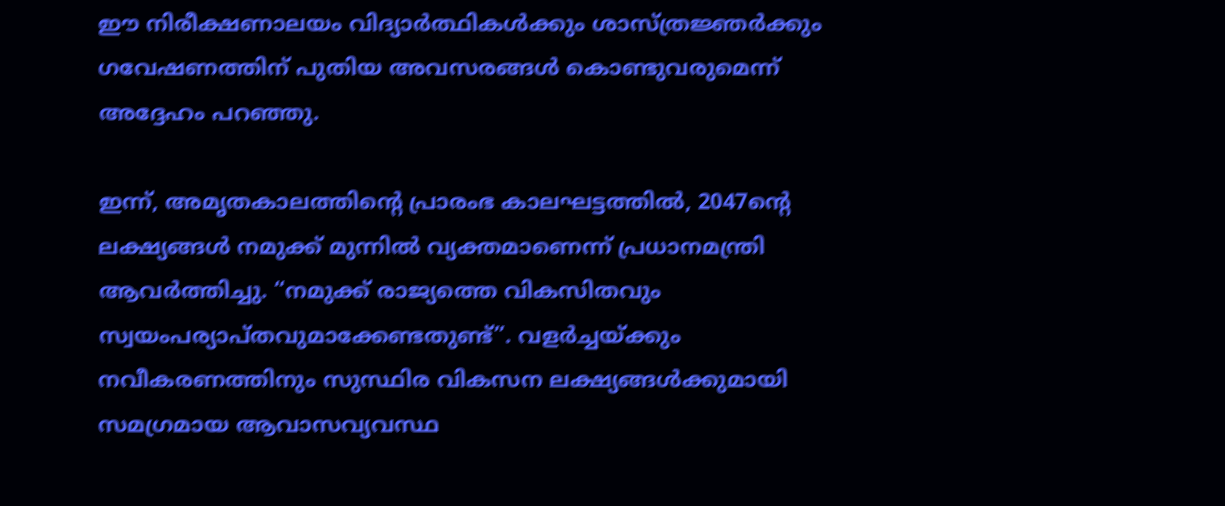ഈ നിരീക്ഷണാലയം വിദ്യാർത്ഥികൾക്കും ശാസ്ത്രജ്ഞർക്കും ഗവേഷണത്തിന് പുതിയ അവസരങ്ങൾ കൊണ്ടുവരുമെന്ന് അദ്ദേഹം പറഞ്ഞു.

ഇന്ന്, അമൃതകാലത്തിന്റെ പ്രാരംഭ കാലഘട്ടത്തിൽ, 2047ന്റെ ലക്ഷ്യങ്ങൾ നമുക്ക് മുന്നിൽ വ്യക്തമാണെന്ന് പ്രധാനമന്ത്രി ആവർത്തിച്ചു. “നമുക്ക് രാജ്യത്തെ വികസിതവും സ്വയംപര്യാപ്തവുമാക്കേണ്ടതുണ്ട്”. വളർച്ചയ്ക്കും നവീകരണത്തിനും സുസ്ഥിര വികസന ലക്ഷ്യങ്ങൾക്കുമായി സമഗ്രമായ ആവാസവ്യവസ്ഥ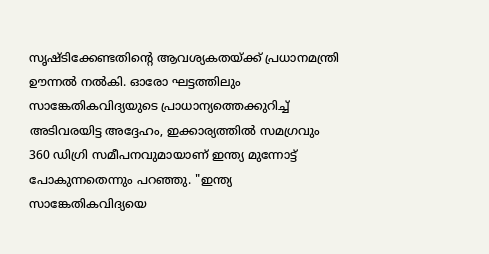സൃഷ്ടിക്കേണ്ടതിന്റെ ആവശ്യകതയ്ക്ക് പ്രധാനമന്ത്രി ഊന്നൽ നൽകി. ഓരോ ഘട്ടത്തിലും സാങ്കേതികവിദ്യയുടെ പ്രാധാന്യത്തെക്കുറിച്ച് അടിവരയിട്ട അദ്ദേഹം, ഇക്കാര്യത്തിൽ സമഗ്രവും 360 ഡിഗ്രി സമീപനവുമായാണ് ഇന്ത്യ മുന്നോട്ട് പോകുന്നതെന്നും പറഞ്ഞു. "ഇന്ത്യ സാങ്കേതികവിദ്യയെ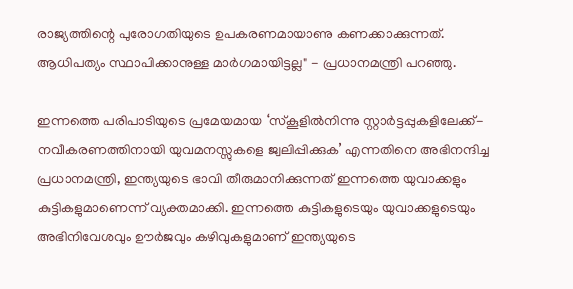രാജ്യത്തിന്റെ പുരോഗതിയുടെ ഉപകരണമായാണു കണക്കാക്കുന്നത്. ആധിപത്യം സ്ഥാപിക്കാനുള്ള മാർഗമായിട്ടല്ല" - പ്രധാനമന്ത്രി പറഞ്ഞു.

ഇന്നത്തെ പരിപാടിയുടെ പ്രമേയമായ ‘സ്കൂളിൽനിന്നു സ്റ്റാർട്ടപ്പുകളിലേക്ക്- നവീകരണത്തിനായി യുവമനസ്സുകളെ ജ്വലിപ്പിക്കുക’ എന്നതിനെ അഭിനന്ദിച്ച പ്രധാനമന്ത്രി, ഇന്ത്യയുടെ ഭാവി തീരുമാനിക്കുന്നത് ഇന്നത്തെ യുവാക്കളും കുട്ടികളുമാണെന്ന് വ്യക്തമാക്കി. ഇന്നത്തെ കുട്ടികളുടെയും യുവാക്കളുടെയും അഭിനിവേശവും ഊർജവും കഴിവുകളുമാണ് ഇന്ത്യയുടെ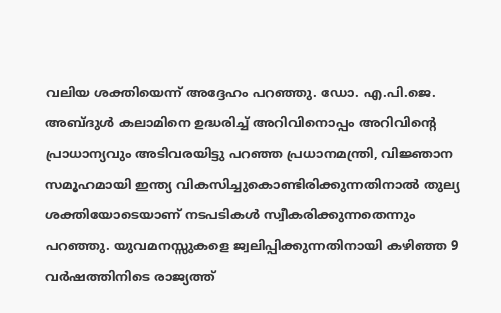വലിയ ശക്തിയെന്ന് അദ്ദേഹം പറഞ്ഞു. ഡോ. എ.പി.ജെ. അബ്ദുൾ കലാമിനെ ഉദ്ധരിച്ച് അറിവിനൊപ്പം അറിവിന്റെ പ്രാധാന്യവും അടിവരയിട്ടു പറഞ്ഞ പ്രധാനമന്ത്രി, വിജ്ഞാന സമൂഹമായി ഇന്ത്യ വികസിച്ചുകൊണ്ടിരിക്കുന്നത‌ിനാൽ തുല്യ ശക്തിയോടെയാണ് നടപടികൾ സ്വീകരിക്കുന്നതെന്നും പറഞ്ഞു. യുവമനസ്സുകളെ ജ്വലിപ്പിക്കുന്നതിനായി കഴിഞ്ഞ 9 വർഷത്തിനിടെ രാജ്യത്ത്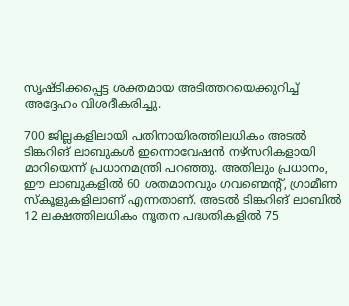സൃഷ്ടിക്കപ്പെട്ട ശക്തമായ അടിത്തറയെക്കുറിച്ച് അദ്ദേഹം വിശദീകരിച്ചു.

700 ജില്ലകളിലായി പതിനായിരത്തിലധികം അടൽ ടിങ്കറിങ് ലാബുകൾ ഇന്നൊവേഷൻ നഴ്സറികളായി മാറിയെന്ന് പ്രധാനമന്ത്രി പറഞ്ഞു. അതിലും പ്രധാനം, ഈ ലാബുകളിൽ 60 ശതമാനവും ഗവണ്മെന്റ്, ഗ്രാമീണ സ്കൂളുകളിലാണ് എന്നതാണ്. അടൽ ടിങ്കറിങ് ലാബിൽ 12 ലക്ഷത്തിലധികം നൂതന പദ്ധതികളിൽ 75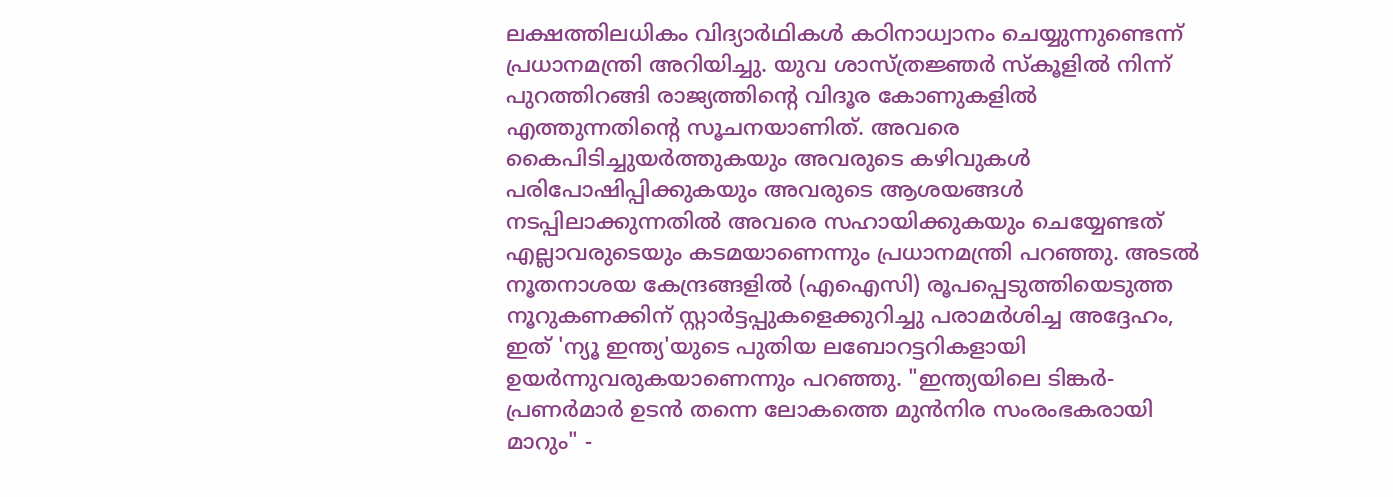ലക്ഷത്തിലധികം വിദ്യാർഥികൾ കഠിനാധ്വാനം ചെയ്യുന്നുണ്ടെന്ന് പ്രധാനമന്ത്രി അറിയിച്ചു. യുവ ശാസ്ത്രജ്ഞർ സ്കൂളിൽ നിന്ന് പുറത്തിറങ്ങി രാജ്യത്തിന്റെ വിദൂര കോണുകളിൽ എത്തുന്നതിന്റെ സൂചനയാണിത്. അവരെ കൈപിടിച്ചുയർത്തുകയും അവരുടെ കഴിവുകൾ പരിപോഷിപ്പിക്കുകയും അവരുടെ ആശയങ്ങൾ നടപ്പിലാക്കുന്നതിൽ അവരെ സഹായിക്കുകയും ചെയ്യേണ്ടത് എല്ലാവരുടെയും കടമയാണെന്നും പ്രധാനമന്ത്രി പറഞ്ഞു. അടൽ നൂതനാശയ കേന്ദ്രങ്ങളിൽ (എഐസി) രൂപപ്പെടുത്തിയെടുത്ത നൂറുകണക്കിന് സ്റ്റാർട്ടപ്പുകളെക്കുറിച്ചു പരാമർശിച്ച അദ്ദേഹം, ഇത് 'ന്യൂ ഇന്ത്യ'യുടെ പുതിയ ലബോറട്ടറികളായി ഉയർന്നുവരുകയാണെന്നും പറഞ്ഞു. "ഇന്ത്യയിലെ ടിങ്കർ-പ്രണർമാർ ഉടൻ തന്നെ ലോകത്തെ മുൻനിര സംരംഭകരായി മാറും" -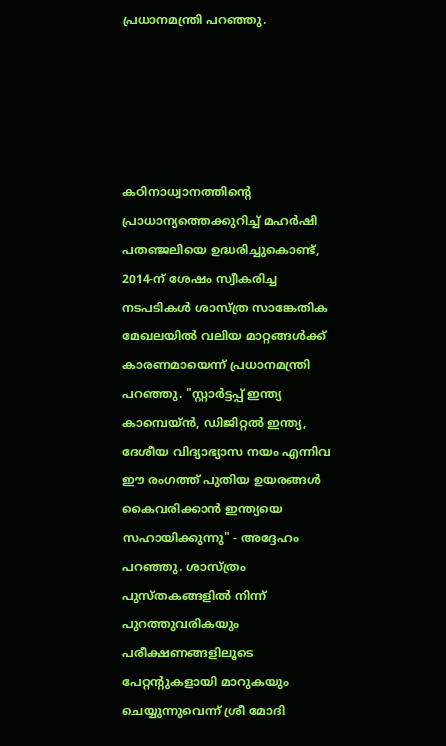പ്രധാനമന്ത്രി പറഞ്ഞു.





കഠിനാധ്വാനത്തിന്റെ പ്രാധാന്യത്തെക്കുറിച്ച് മഹർഷി പതഞ്ജലിയെ ഉദ്ധരിച്ചുകൊണ്ട്, 2014-ന് ശേഷം സ്വീകരിച്ച നടപടികൾ ശാസ്ത്ര സാങ്കേതിക മേഖലയിൽ വലിയ മാറ്റങ്ങൾക്ക് കാരണമായെന്ന് പ്രധാനമന്ത്രി പറഞ്ഞു. "സ്റ്റാർട്ടപ്പ് ഇന്ത്യ കാമ്പെയ്‌ൻ, ഡിജിറ്റൽ ഇന്ത്യ, ദേശീയ വിദ്യാഭ്യാസ നയം എന്നിവ ഈ രംഗത്ത് പുതിയ ഉയരങ്ങൾ കൈവരിക്കാൻ ഇന്ത്യയെ സഹായിക്കുന്നു" - അദ്ദേഹം പറഞ്ഞു. ശാസ്ത്രം പുസ്തകങ്ങളിൽ നിന്ന് പുറത്തുവരികയും പരീക്ഷണങ്ങളിലൂടെ പേറ്റന്റുകളായി മാറുകയും ചെയ്യുന്നുവെന്ന് ശ്രീ മോദി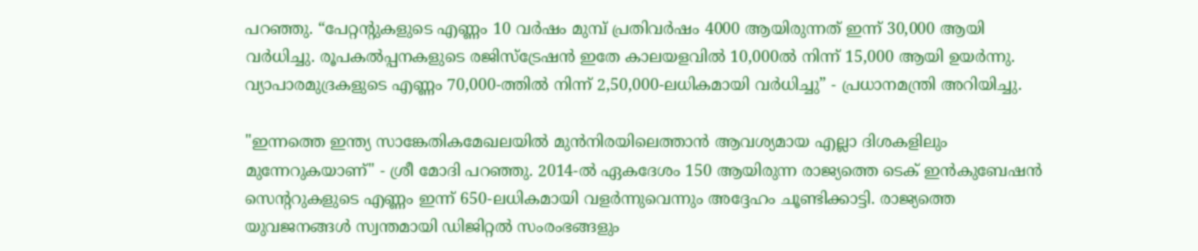പറഞ്ഞു. “പേറ്റന്റുകളുടെ എണ്ണം 10 വർഷം മുമ്പ് പ്രതിവർഷം 4000 ആയിരുന്നത് ഇന്ന് 30,000 ആയി വർധിച്ചു. രൂപകൽപ്പനകളുടെ രജിസ്ട്രേഷൻ ഇതേ കാലയളവിൽ 10,000ൽ നിന്ന് 15,000 ആയി ഉയർന്നു. വ്യാപാരമുദ്രകളുടെ എണ്ണം 70,000-ത്തിൽ നിന്ന് 2,50,000-ലധികമായി വർധിച്ചു” - പ്രധാനമന്ത്രി അറിയിച്ചു.

"ഇന്നത്തെ ഇന്ത്യ സാങ്കേതികമേഖലയിൽ മുൻനിരയിലെത്താൻ ആവശ്യമായ എല്ലാ ദിശകളിലും മുന്നേറുകയാണ്" - ശ്രീ മോദി പറഞ്ഞു. 2014-ൽ ഏകദേശം 150 ആയിരുന്ന രാജ്യത്തെ ടെക് ഇൻകുബേഷൻ സെന്ററുകളുടെ എണ്ണം ഇന്ന് 650-ലധികമായി വളർന്നുവെന്നും അദ്ദേഹം ചൂണ്ടിക്കാട്ടി. രാജ്യത്തെ യുവജനങ്ങൾ സ്വന്തമായി ഡിജിറ്റൽ സംരംഭങ്ങളും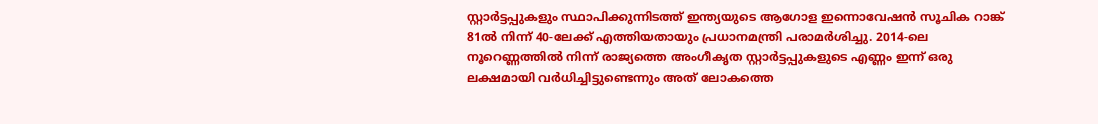സ്റ്റാർട്ടപ്പുകളും സ്ഥാപിക്കുന്നിടത്ത് ഇന്ത്യയുടെ ആഗോള ഇന്നൊവേഷൻ സൂചിക റാങ്ക് 81ൽ നിന്ന് 40-ലേക്ക് എത്തിയതായും പ്രധാനമന്ത്രി പരാമർശിച്ചു. 2014-ലെ നൂറെണ്ണത്തിൽ നിന്ന് രാജ്യത്തെ അംഗീകൃത സ്റ്റാർട്ടപ്പുകളുടെ എണ്ണം ഇന്ന് ഒരു ലക്ഷമായി വർധിച്ചിട്ടുണ്ടെന്നും അത് ലോകത്തെ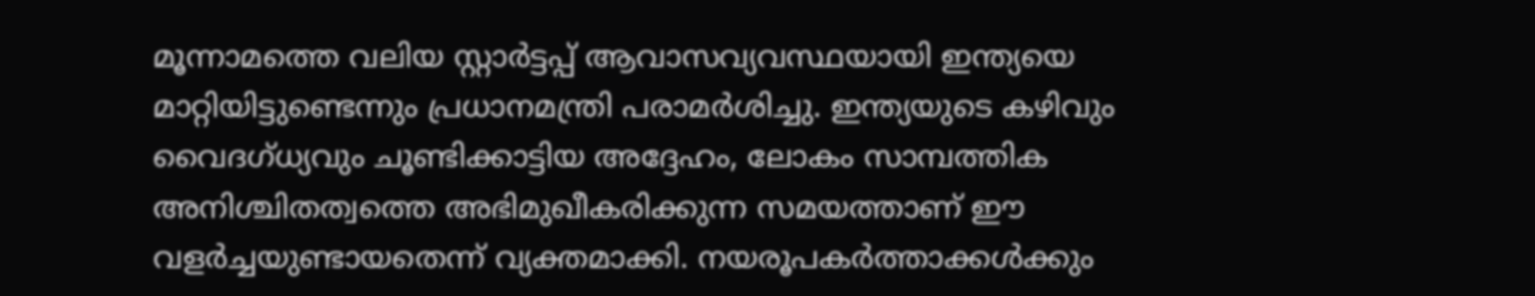മൂന്നാമത്തെ വലിയ സ്റ്റാർട്ടപ്പ് ആവാസവ്യവസ്ഥയായി ഇന്ത്യയെ മാറ്റിയിട്ടുണ്ടെന്നും പ്രധാനമന്ത്രി പരാമർശിച്ചു. ഇന്ത്യയുടെ കഴിവും വൈദഗ്ധ്യവും ചൂണ്ടിക്കാട്ടിയ അദ്ദേഹം, ലോകം സാമ്പത്തിക അനിശ്ചിതത്വത്തെ അഭിമുഖീകരിക്കുന്ന സമയത്താണ് ഈ വളർച്ചയുണ്ടായതെന്ന് വ്യക്തമാക്കി. നയരൂപകർത്താക്കൾക്കും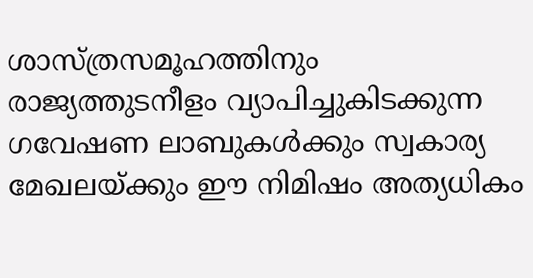ശാസ്ത്രസമൂഹത്തിനും രാജ്യത്തുടനീളം വ്യാപിച്ചുകിടക്കുന്ന ഗവേഷണ ലാബുകൾക്കും സ്വകാര്യ മേഖലയ്ക്കും ഈ നിമിഷം അത്യധികം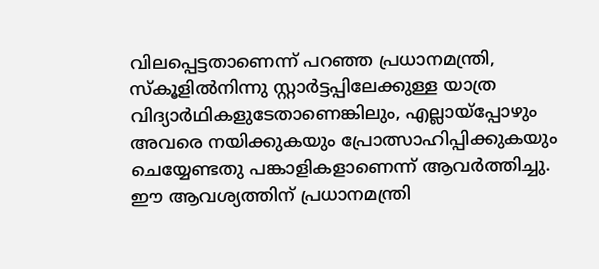വിലപ്പെട്ടതാണെന്ന് പറഞ്ഞ പ്രധാനമന്ത്രി, സ്കൂളിൽനിന്നു സ്റ്റാർട്ടപ്പിലേക്കുള്ള യാത്ര വിദ്യാർഥികളുടേതാണെങ്കിലും, എല്ലായ്പ്പോഴും അവരെ നയിക്കുകയും പ്രോത്സാഹിപ്പിക്കുകയും ചെയ്യേണ്ടതു പങ്കാളികളാണെന്ന് ആവർത്തിച്ചു. ഈ ആവശ്യത്തിന് പ്രധാനമന്ത്രി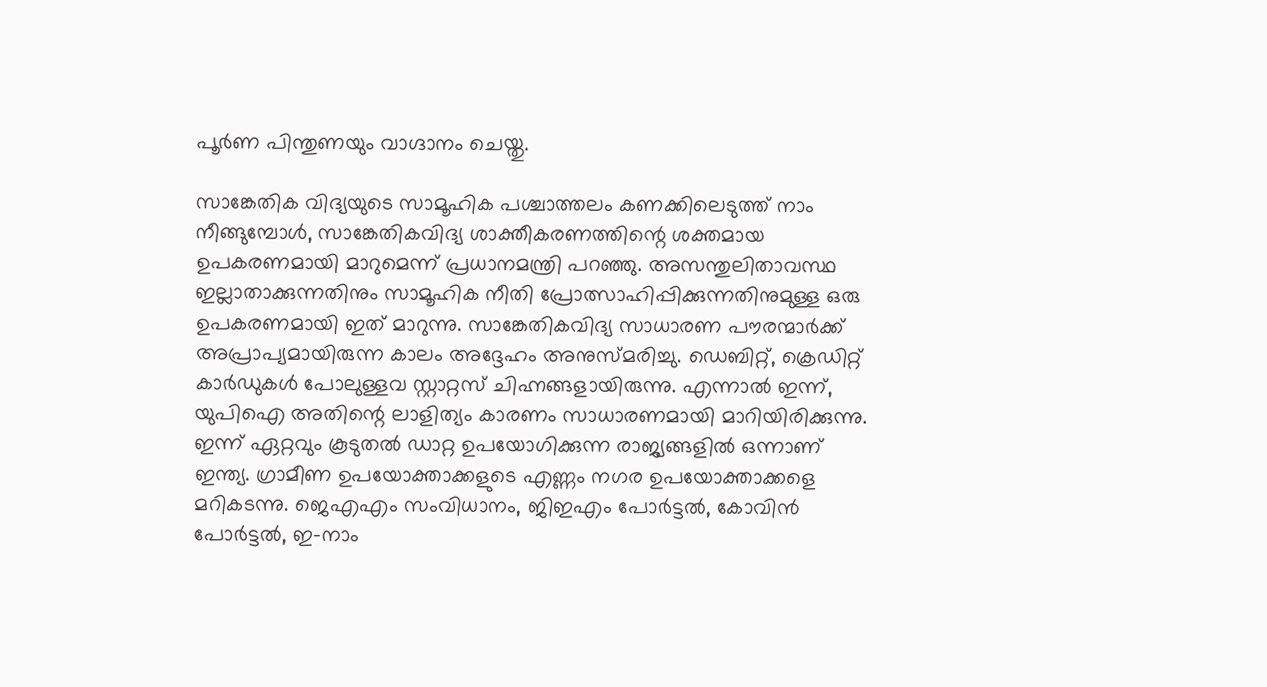പൂർണ പിന്തുണയും വാഗ്ദാനം ചെയ്തു.

സാങ്കേതിക വിദ്യയുടെ സാമൂഹിക പശ്ചാത്തലം കണക്കിലെടുത്ത് നാം നീങ്ങുമ്പോൾ, സാങ്കേതികവിദ്യ ശാക്തീകരണത്തിന്റെ ശക്തമായ ഉപകരണമായി മാറുമെന്ന് പ്രധാനമന്ത്രി പറഞ്ഞു. അസന്തുലിതാവസ്ഥ ഇല്ലാതാക്കുന്നതിനും സാമൂഹിക നീതി പ്രോത്സാഹിപ്പിക്കുന്നതിനുമുള്ള ഒരു ഉപകരണമായി ഇത് മാറുന്നു. സാങ്കേതികവിദ്യ സാധാരണ പൗരന്മാർക്ക് അപ്രാപ്യമായിരുന്ന കാലം അദ്ദേഹം അനുസ്മരിച്ചു. ഡെബിറ്റ്, ക്രെഡിറ്റ് കാർഡുകൾ പോലുള്ളവ സ്റ്റാറ്റസ് ച‌ിഹ്നങ്ങളായിരുന്നു. എന്നാൽ ഇന്ന്, യുപിഐ അതിന്റെ ലാളിത്യം കാരണം സാധാരണമായി മാറിയിരിക്കുന്നു. ഇന്ന് ഏറ്റവും കൂടുതൽ ഡാറ്റ ഉപയോഗിക്കുന്ന രാജ്യങ്ങളിൽ ഒന്നാണ് ഇന്ത്യ. ഗ്രാമീണ ഉപയോക്താക്കളുടെ എണ്ണം നഗര ഉപയോക്താക്കളെ മറികടന്നു. ജെഎഎം സംവിധാനം, ജിഇഎം പോർട്ടൽ, കോവിൻ പോർട്ടൽ, ഇ-നാം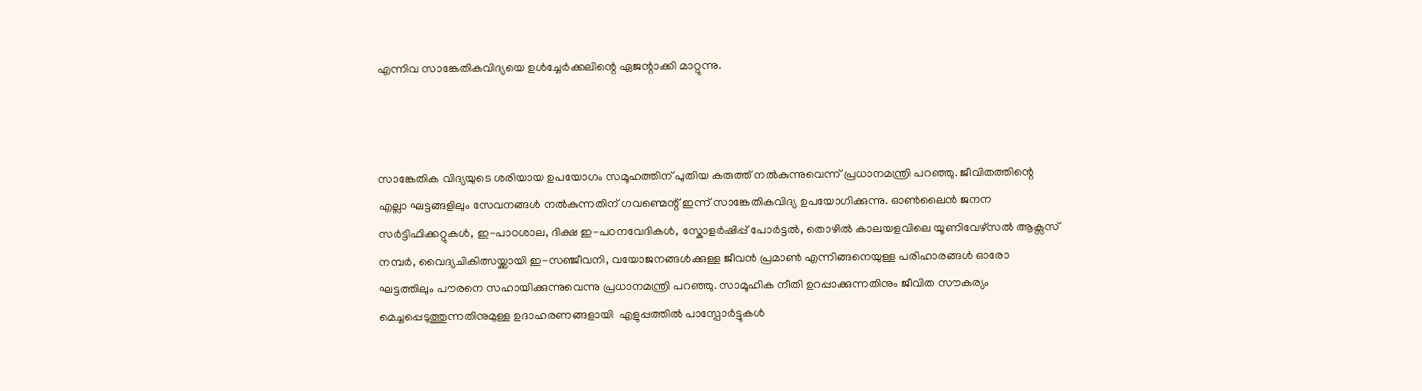എന്നിവ സാങ്കേതികവിദ്യയെ ഉൾച്ചേർക്കലിന്റെ ഏജന്റാക്കി മാറ്റുന്നു.



സാങ്കേതിക വിദ്യയുടെ ശരിയായ ഉപയോഗം സമൂഹത്തിന് പുതിയ കരുത്ത് നൽകുന്നുവെന്ന് പ്രധാനമന്ത്രി പറഞ്ഞു. ജീവിതത്തിന്റെ എല്ലാ ഘട്ടങ്ങളിലും സേവനങ്ങൾ നൽകുന്നതിന് ഗവണ്മെന്റ് ഇന്ന് സാങ്കേതികവിദ്യ ഉപയോഗിക്കുന്നു. ഓൺലൈൻ ജനന സർട്ടിഫിക്കറ്റുകൾ, ഇ-പാഠശാല, ദിക്ഷ ഇ-പഠനവേദികൾ, സ്കോളർഷിപ്പ് പോർട്ടൽ, തൊഴിൽ കാലയളവിലെ യൂണിവേഴ്‌സൽ ആക്സസ് നമ്പർ, വൈദ്യചികിത്സയ്ക്കായി ഇ-സഞ്ജീവനി, വയോജനങ്ങൾക്കുള്ള ജീവൻ പ്രമാൺ എന്നിങ്ങനെയുള്ള പരിഹാരങ്ങൾ ഓരോ ഘട്ടത്തിലും പൗരനെ സഹായിക്കുന്നുവെന്നു പ്രധാനമന്ത്രി പറഞ്ഞു. സാമൂഹിക നീതി ഉറപ്പാക്കുന്നതിനും ജീവിത സൗകര്യം മെച്ചപ്പെടുത്തുന്നതിനുമുള്ള ഉദാഹരണങ്ങളായി  എളുപ്പത്തിൽ പാസ്പോർട്ടുകൾ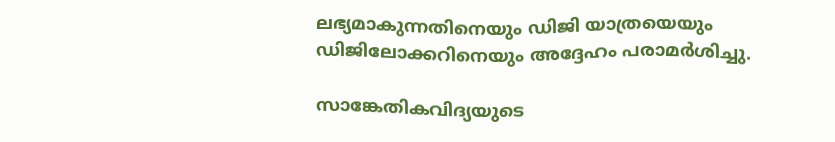ലഭ്യമാകുന്നതിനെയും ഡിജി യാത്രയെയും ഡിജിലോക്കറിനെയും അദ്ദേഹം പരാമർശിച്ചു.

സാങ്കേതികവിദ്യയുടെ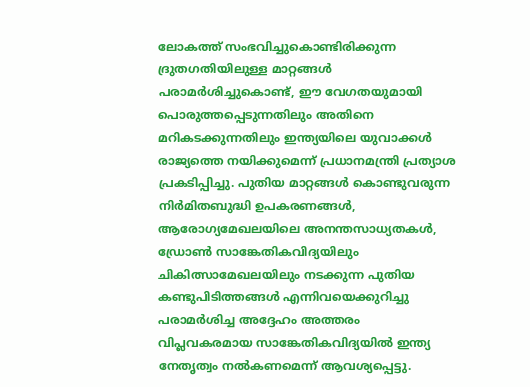ലോകത്ത് സംഭവിച്ചുകൊണ്ടിരിക്കുന്ന ദ്രുതഗതിയിലുള്ള മാറ്റങ്ങൾ പരാമർശിച്ചുകൊണ്ട്, ഈ വേഗതയുമായി പൊരുത്തപ്പെടുന്നതിലും അതിനെ മറികടക്കുന്നതിലും ഇന്ത്യയിലെ യുവാക്കൾ രാജ്യത്തെ നയിക്കുമെന്ന് പ്രധാനമന്ത്രി പ്രത്യാശ പ്രകടിപ്പിച്ചു. പുതിയ മാറ്റങ്ങൾ കൊണ്ടുവരുന്ന നിർമ‌‌ിതബുദ്ധി ഉപകരണങ്ങൾ, ആരോഗ്യമേഖലയിലെ അനന്തസാധ്യതകൾ, ഡ്രോൺ സാങ്കേതികവിദ്യയിലും ചികിത്സാമേഖലയിലും നടക്കുന്ന പുതിയ കണ്ടുപിടിത്തങ്ങൾ എന്നിവയെക്കുറിച്ചു പരാമർശിച്ച അദ്ദേഹം അത്തരം വിപ്ലവകരമായ സാങ്കേതികവിദ്യയിൽ ഇന്ത്യ നേതൃത്വം നൽകണമെന്ന് ആവശ്യപ്പെട്ടു.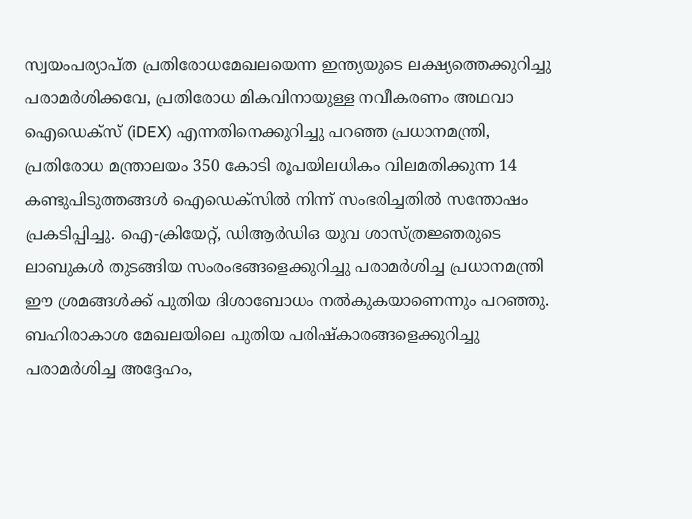സ്വയംപര്യാപ്ത പ്രതിരോധമേഖലയെന്ന ഇന്ത്യയുടെ ലക്ഷ്യത്തെക്കുറിച്ചു പരാമർശിക്കവേ, പ്രതിരോധ മികവിനായുള്ള നവീകരണം അഥവാ ഐഡെക്സ് (iDEX) എന്നതിനെക്കുറിച്ചു പറഞ്ഞ പ്രധാനമന്ത്രി, പ്രതിരോധ മന്ത്രാലയം 350 കോടി രൂപയിലധികം വിലമതിക്കുന്ന 14 കണ്ടുപിടുത്തങ്ങൾ ഐഡെക്സിൽ നിന്ന് സംഭരിച്ചതിൽ സന്തോഷം പ്രകടിപ്പിച്ചു. ഐ-ക്രിയേറ്റ്, ഡിആർഡിഒ യുവ ശാസ്ത്രജ്ഞരുടെ ലാബുകൾ തുടങ്ങിയ സംരംഭങ്ങളെക്കുറ‌ിച്ചു പരാമർശിച്ച പ്രധാനമന്ത്രി ഈ ശ്രമങ്ങൾക്ക് പുതിയ ദിശാബോധം നൽകുകയാണെന്നും പറഞ്ഞു. ബഹിരാകാശ മേഖലയിലെ പുതിയ പരിഷ്കാരങ്ങളെക്കുറിച്ചു പരാമർശിച്ച അദ്ദേഹം,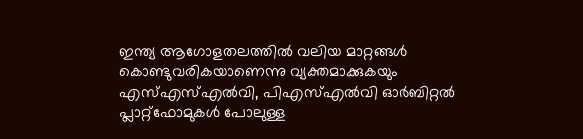ഇന്ത്യ ആഗോളതലത്തിൽ വലിയ മാറ്റങ്ങൾ കൊണ്ടുവരികയാണെന്നു വ്യക്തമാക്കുകയും എസ്എസ്എൽവി, പിഎസ്എൽവി ഓർബിറ്റൽ പ്ലാറ്റ്‌ഫോമുകൾ പോലുള്ള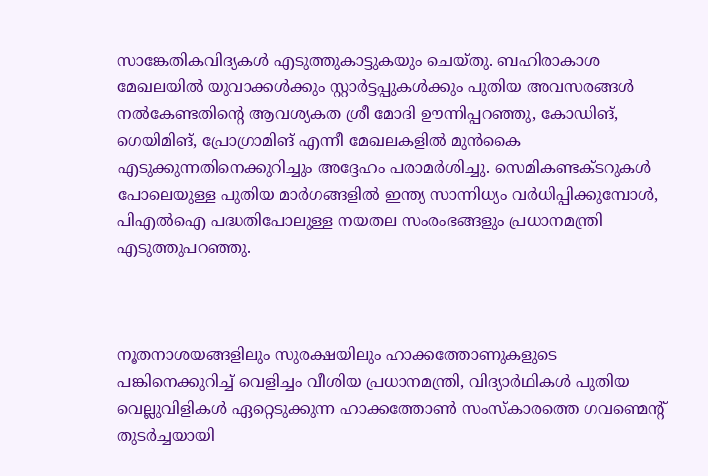സാങ്കേതികവിദ്യകൾ എടുത്തുകാട്ടുകയും ചെയ്തു. ബഹിരാകാശ മേഖലയിൽ യുവാക്കൾക്കും സ്റ്റാർട്ടപ്പുകൾക്കും പുതിയ അവസരങ്ങൾ നൽകേണ്ടതിന്റെ ആവശ്യകത ശ്രീ മോദി ഊന്നിപ്പറഞ്ഞു, കോഡിങ്, ഗെയിമിങ്, പ്രോഗ്രാമിങ് എന്നീ മേഖലകളിൽ മുൻകൈ എടുക്കുന്നതിനെക്കുറിച്ചും അദ്ദേഹം പരാമർശിച്ചു. സെമികണ്ടക്ടറുകൾ പോലെയുള്ള പുതിയ മാർഗങ്ങളിൽ ഇന്ത്യ സാന്നിധ്യം വർധിപ്പിക്കുമ്പോൾ, പിഎൽഐ പദ്ധതിപോലുള്ള നയതല സംരംഭങ്ങളും പ്രധാനമന്ത്രി എടുത്തുപറഞ്ഞു.



നൂതനാശയങ്ങളിലും സുരക്ഷയിലും ഹാക്കത്തോണുകളുടെ പങ്കിനെക്കുറിച്ച് വെളിച്ചം വീശിയ പ്രധാനമന്ത്രി, വിദ്യാർഥികൾ പുതിയ വെല്ലുവിളികൾ ഏറ്റെടുക്കുന്ന ഹാക്കത്തോൺ സംസ്കാരത്തെ ഗവണ്മെന്റ് തുടർച്ചയായി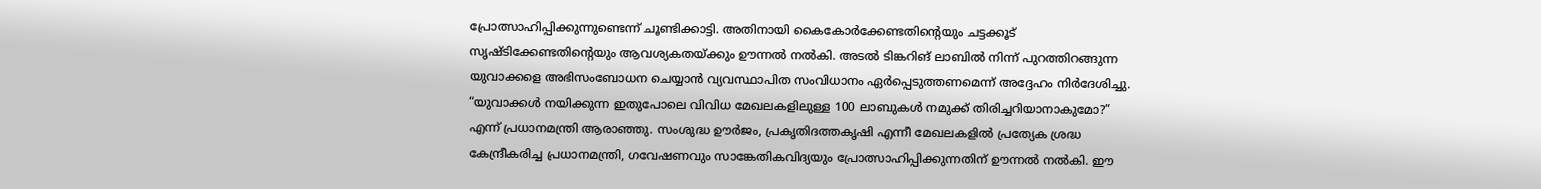പ്രോത്സാഹിപ്പിക്കുന്നുണ്ടെന്ന് ചൂണ്ടിക്കാട്ടി. അതിനായി കൈകോർക്കേണ്ടതിന്റെയും ചട്ടക്കൂട് സൃഷ്ടിക്കേണ്ടതിന്റെയും ആവശ്യകതയ്ക്കും ഊന്നൽ നൽകി. അടൽ ടിങ്കറിങ് ലാബിൽ നിന്ന് പുറത്തിറങ്ങുന്ന യുവാക്കളെ അഭിസംബോധന ചെയ്യാൻ വ്യവസ്ഥാപിത സംവിധാനം ഏർപ്പെടുത്തണമെന്ന് അദ്ദേഹം നിർദേശിച്ചു. “യുവാക്കൾ നയിക്കുന്ന ഇതുപോലെ വിവിധ മേഖലകളിലുള്ള 100 ലാബുകൾ നമുക്ക് തിരിച്ചറിയാനാകുമോ?” എന്ന് പ്രധാനമന്ത്രി ആരാഞ്ഞു. സംശുദ്ധ ഊർജം, പ്രകൃതിദത്തകൃഷി എന്നീ മേഖലകളിൽ പ്രത്യേക ശ്രദ്ധ കേന്ദ്രീകരിച്ച പ്രധാനമന്ത്രി, ഗവേഷണവും സാങ്കേതികവിദ്യയും പ്രോത്സാഹിപ്പിക്കുന്നതിന് ഊന്നൽ നൽകി. ഈ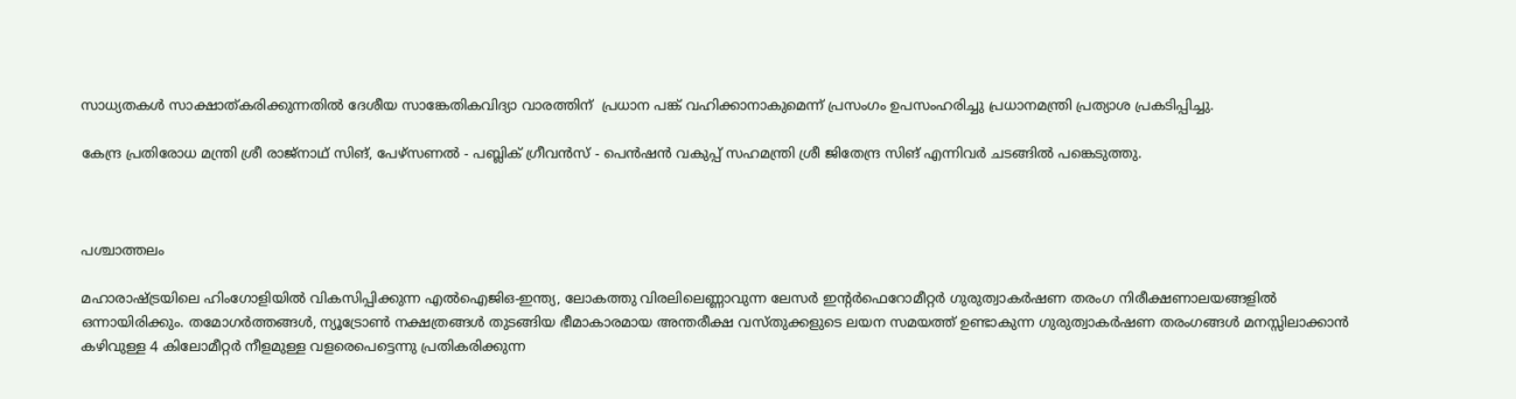സാധ്യതകൾ സാക്ഷാത്കരിക്കുന്നതിൽ ദേശീയ സാങ്കേതികവിദ്യാ വാരത്തിന്  പ്രധാന പങ്ക് വഹിക്കാനാകുമെന്ന് പ്രസംഗം ഉപസംഹരിച്ചു പ്രധാനമന്ത്രി പ്രത്യാശ പ്രകടിപ്പിച്ചു.

കേന്ദ്ര പ്രതിരോധ മന്ത്രി ശ്രീ രാജ്‌നാഥ് സിങ്, പേഴ്‌സണൽ - പബ്ലിക് ഗ്രീവൻസ് - പെൻഷൻ വകുപ്പ് സഹമന്ത്രി ശ്രീ ജിതേന്ദ്ര സിങ് എന്നിവർ ചടങ്ങിൽ പങ്കെടുത്തു.



പശ്ചാത്തലം

മഹാരാഷ്ട്രയിലെ ഹിംഗോളിയിൽ വികസിപ്പിക്കുന്ന എൽഐജിഒ-ഇന്ത്യ, ലോകത്തു വിരലിലെണ്ണാവുന്ന ലേസർ ഇന്റർഫെറോമീറ്റർ ഗുരുത്വാകർഷണ തരംഗ നിരീക്ഷണാലയങ്ങളിൽ ഒന്നായിരിക്കും. തമോഗർത്തങ്ങൾ, ന്യൂട്രോൺ നക്ഷത്രങ്ങൾ തുടങ്ങിയ ഭീമാകാരമായ അന്തരീക്ഷ വസ്തുക്കളുടെ ലയന സമയത്ത് ഉണ്ടാകുന്ന ഗുരുത്വാകർഷണ തരംഗങ്ങൾ മനസ്സിലാക്കാൻ കഴിവുള്ള 4 കിലോമീറ്റർ നീളമുള്ള വളരെപെട്ടെന്നു പ്രതികരിക്കുന്ന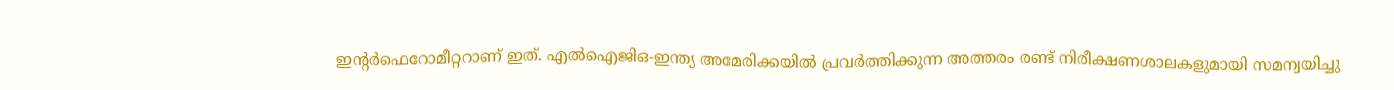ഇന്റർഫെറോമീറ്ററാണ് ഇത്. എൽഐജിഒ-ഇന്ത്യ അമേരിക്കയിൽ പ്രവർത്തിക്കുന്ന അത്തരം രണ്ട് നിരീക്ഷണശാലകളുമായി സമന്വയിച്ചു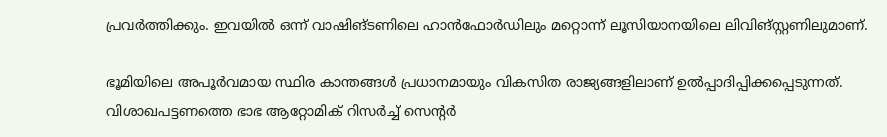പ്രവർത്തിക്കും. ഇവയിൽ ഒന്ന് വാഷിങ്ടണിലെ ഹാൻഫോർഡിലും മറ്റൊന്ന് ലൂസിയാനയിലെ ലിവിങ്സ്റ്റണിലുമാണ്.

ഭൂമിയിലെ അപൂർവമായ സ്ഥിര കാന്തങ്ങൾ പ്രധാനമായും വികസിത രാജ്യങ്ങളിലാണ് ഉൽപ്പാദിപ്പിക്കപ്പെടുന്നത്. വിശാഖപട്ടണത്തെ ഭാഭ ആറ്റോമിക് റിസർച്ച് സെന്റർ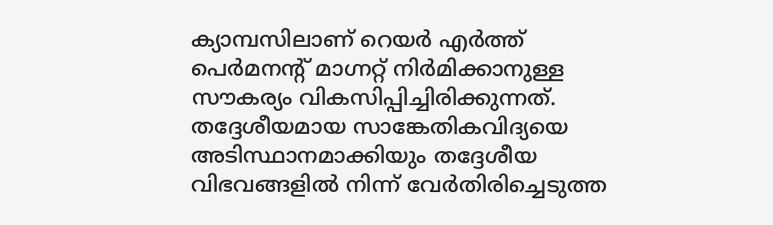ക്യാമ്പസിലാണ് റെയർ എർത്ത് പെർമനന്റ് മാഗ്നറ്റ് നിർമിക്കാനുള്ള സൗകര്യം വികസിപ്പിച്ചിരിക്കുന്നത്. തദ്ദേശീയമായ സാങ്കേതികവിദ്യയെ അടിസ്ഥാനമാക്കിയും തദ്ദേശീയ വിഭവങ്ങളിൽ നിന്ന് വേർതിരിച്ചെടുത്ത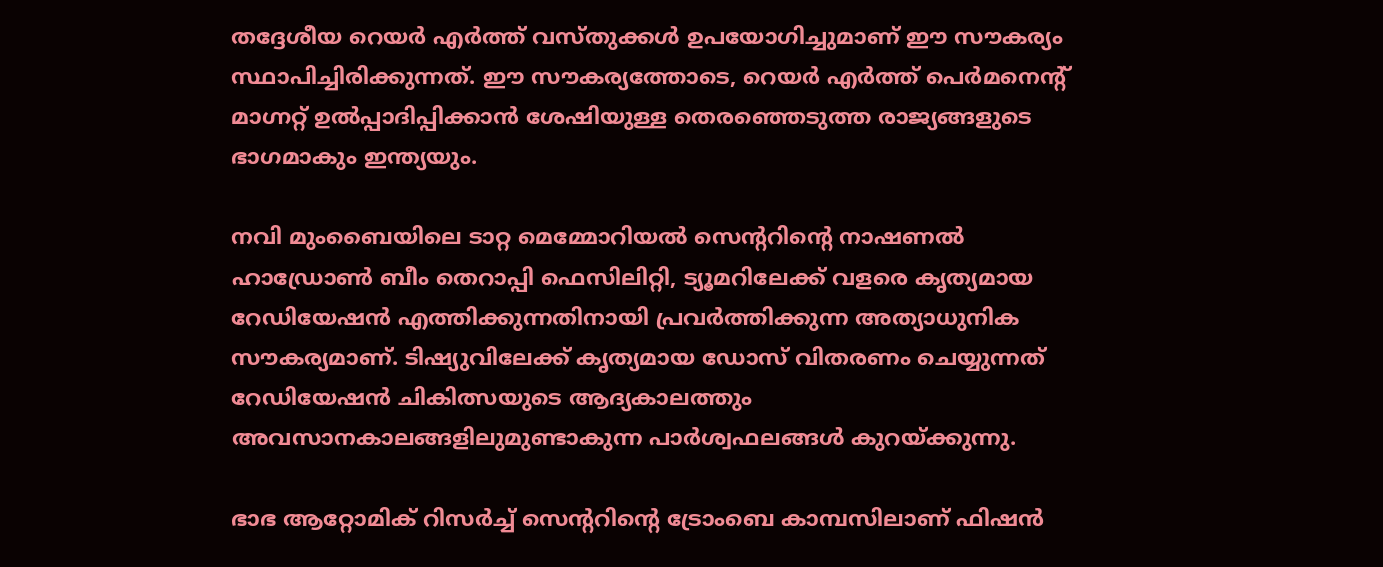തദ്ദേശീയ റെയർ എർത്ത് വസ്തുക്കൾ ഉപയോഗിച്ചുമാണ് ഈ സൗകര്യം സ്ഥാപിച്ചിരിക്കുന്നത്. ഈ സൗകര്യത്തോടെ, റെയർ എർത്ത് പെർമനെന്റ് മാഗ്നറ്റ് ഉൽപ്പാദിപ്പിക്കാൻ ശേഷിയുള്ള തെരഞ്ഞെടുത്ത രാജ്യങ്ങളുടെ ഭാഗമാകും ഇന്ത്യയും.

നവി മുംബൈയിലെ ടാറ്റ മെമ്മോറിയൽ സെന്ററിന്റെ നാഷണൽ ഹാഡ്രോൺ ബീം തെറാപ്പി ഫെസിലിറ്റി, ട്യൂമറിലേക്ക് വളരെ കൃത്യമായ റേഡിയേഷൻ എത്തിക്കുന്നതിനായി പ്രവർത്തിക്കുന്ന അത്യാധുനിക സൗകര്യമാണ്. ടിഷ്യുവിലേക്ക് കൃത്യമായ ഡോസ് വിതരണം ചെയ്യുന്നത് റേഡിയേഷൻ ച‌ികിത്സയുടെ ആദ്യകാലത്തും അവസാനകാലങ്ങളിലുമുണ്ടാകുന്ന പാർശ്വഫലങ്ങൾ കുറയ്ക്കുന്നു.

ഭാഭ ആറ്റോമിക് റിസർച്ച് സെന്ററിന്റെ ട്രോംബെ കാമ്പസിലാണ് ഫിഷൻ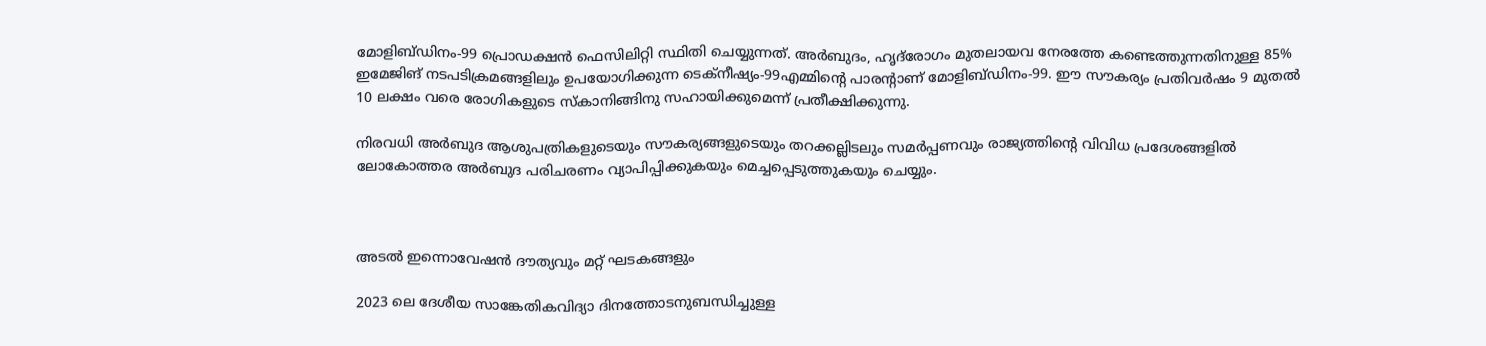മോളിബ്ഡിനം-99 പ്രൊഡക്ഷൻ ഫെസിലിറ്റി സ്ഥിതി ചെയ്യുന്നത്. അർബുദം, ഹൃദ്‌രോഗം മുതലായവ നേരത്തേ കണ്ടെത്തുന്നതിനുള്ള 85% ഇമേജിങ് നടപടിക്രമങ്ങളിലും ഉപയോഗിക്കുന്ന ടെക്‌നീഷ്യം-99എമ്മിന്റെ പാരന്റാണ് മോളിബ്ഡിനം-99. ഈ സൗകര്യം പ്രതിവർഷം 9 മുതൽ 10 ലക്ഷം വരെ രോഗികളുടെ സ്കാനിങ്ങിനു സഹായിക്കുമെന്ന് പ്രതീക്ഷിക്കുന്നു.

നിരവധി അർബുദ ആശുപത്രികളുടെയും സൗകര്യങ്ങളുടെയും തറക്കല്ലിടലും സമർപ്പണവും രാജ്യത്തിന്റെ വിവിധ പ്രദേശങ്ങളിൽ ലോകോത്തര അർബുദ പരിചരണം വ്യാപിപ്പിക്കുകയും മെച്ചപ്പെടുത്തുകയും ചെയ്യും.



അടൽ ഇന്നൊവേഷൻ ദൗത്യവും മറ്റ് ഘടകങ്ങളും

2023 ലെ ദേശീയ സാങ്കേതികവിദ്യാ ദിനത്തോടനുബന്ധിച്ചുള്ള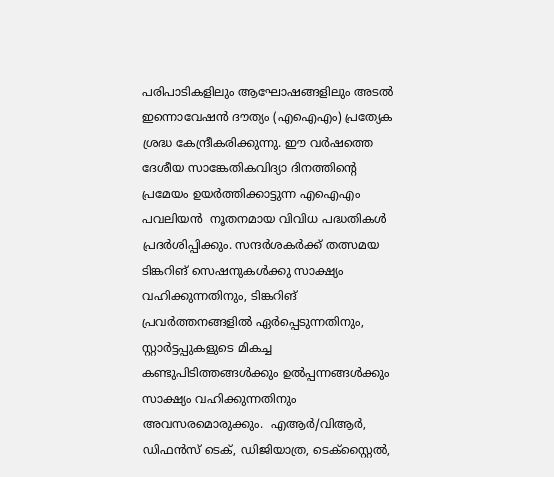പരിപാടികളിലും ആഘോഷങ്ങള‌ിലും അടൽ ഇന്നൊവേഷൻ ദൗത്യം (എഐഎം) പ്രത്യേക ശ്രദ്ധ കേന്ദ്രീകരിക്കുന്നു. ഈ വർഷത്തെ ദേശീയ സാങ്കേതികവിദ്യാ ദിനത്തിന്റെ പ്രമേയം ഉയർത്തിക്കാട്ടുന്ന എഐഎം പവലിയൻ  നൂതനമായ വിവിധ പദ്ധതികൾ പ്രദർശിപ്പിക്കും. സന്ദർശകർക്ക് തത്സമയ ടിങ്കറിങ് സെഷനുകൾക്കു സാക്ഷ്യം വഹിക്കുന്നതിനും, ടിങ്കറിങ് പ്രവർത്തനങ്ങളിൽ ഏർപ്പെടുന്നതിനും, സ്റ്റാർട്ടപ്പുകളുടെ മികച്ച കണ്ടുപിടിത്തങ്ങൾക്കും ഉൽപ്പന്നങ്ങൾക്കും സാക്ഷ്യം വഹിക്കുന്നതിനും അവസരമൊരുക്കും.  എആർ/വിആർ, ഡിഫൻസ് ടെക്, ഡിജിയാത്ര, ടെക്സ്റ്റൈൽ,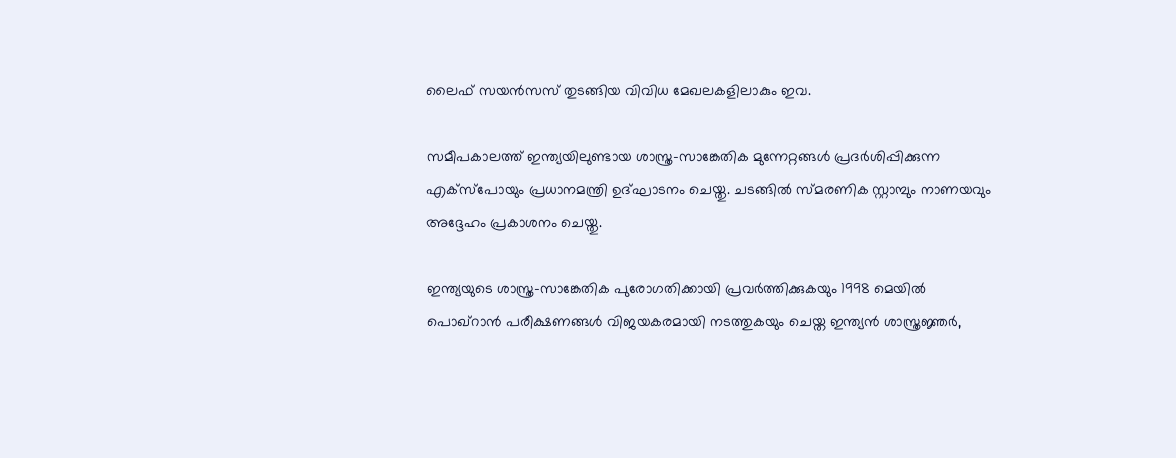ലൈഫ് സയൻസസ് തുടങ്ങിയ വിവിധ മേഖലകളിലാകും ഇവ.

സമീപകാലത്ത് ഇന്ത്യയിലുണ്ടായ ശാസ്ത്ര-സാങ്കേതിക മുന്നേറ്റങ്ങൾ പ്രദർശിപ്പിക്കുന്ന എക്സ്‌പോയും പ്രധാനമന്ത്രി ഉദ്ഘാടനം ചെയ്തു. ചടങ്ങിൽ സ്മരണിക സ്റ്റാമ്പും നാണയവും അദ്ദേഹം പ്രകാശനം ചെയ്തു.

ഇന്ത്യയുടെ ശാസ്ത്ര-സാങ്കേതിക പുരോഗതിക്കായി പ്രവർത്തിക്കുകയും 1998 മെയിൽ പൊഖ്‌റാൻ പരീക്ഷണങ്ങൾ വിജയകരമായി നടത്തുകയും ചെയ്ത ഇന്ത്യൻ ശാസ്ത്രജ്ഞർ,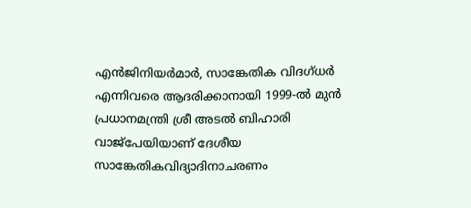എൻജിനിയർമാർ, സാങ്കേതിക വിദഗ്ധർ എന്നിവരെ ആദരിക്കാനായി 1999-ൽ മുൻ പ്രധാനമന്ത്രി ശ്രീ അടൽ ബിഹാരി വാജ്‌പേയിയാണ് ദേശീയ സാങ്കേതികവിദ്യാദിനാചരണം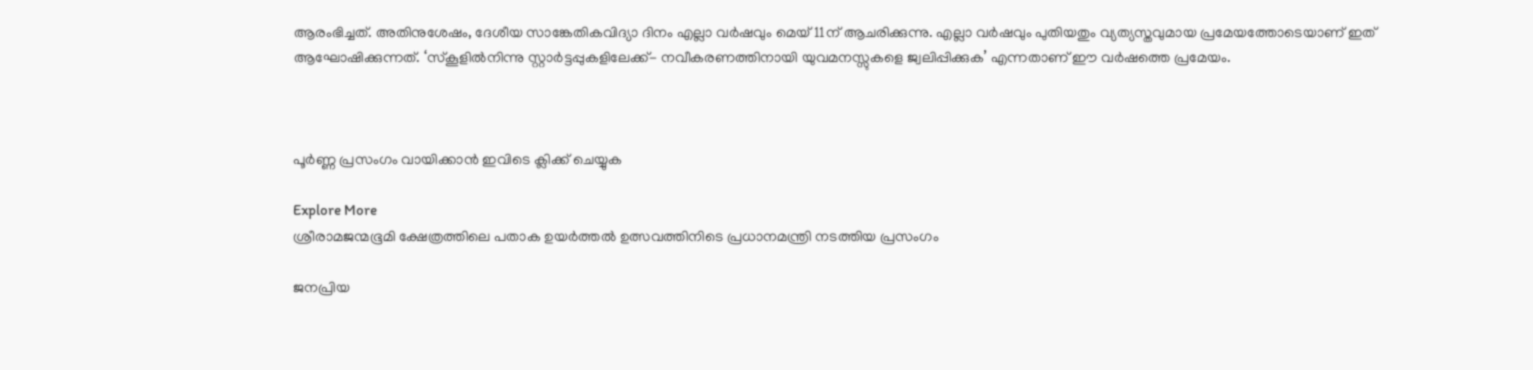ആരംഭിച്ചത്. അതിനുശേഷം, ദേശീയ സാങ്കേതികവിദ്യാ ദിനം എല്ലാ വർഷവും മെയ് 11ന് ആചരിക്കുന്നു. എല്ലാ വർഷവും പുതിയതും വ്യത്യസ്തവുമായ പ്രമേയത്തോടെയാണ് ഇത് ആഘോഷിക്കുന്നത്. ‘സ്കൂളിൽനിന്നു സ്റ്റാർട്ടപ്പുകളിലേക്ക്- നവീകരണത്തിനായി യുവമനസ്സുകളെ ജ്വലിപ്പിക്കുക’ എന്നതാണ് ഈ വർഷത്തെ പ്രമേയം.



പൂർണ്ണ പ്രസംഗം വായിക്കാൻ ഇവിടെ ക്ലിക്ക് ചെയ്യുക

Explore More
ശ്രീരാമജന്മഭൂമി ക്ഷേത്രത്തിലെ പതാക ഉയർത്തൽ ഉത്സവത്തിനിടെ പ്രധാനമന്ത്രി നടത്തിയ പ്രസംഗം

ജനപ്രിയ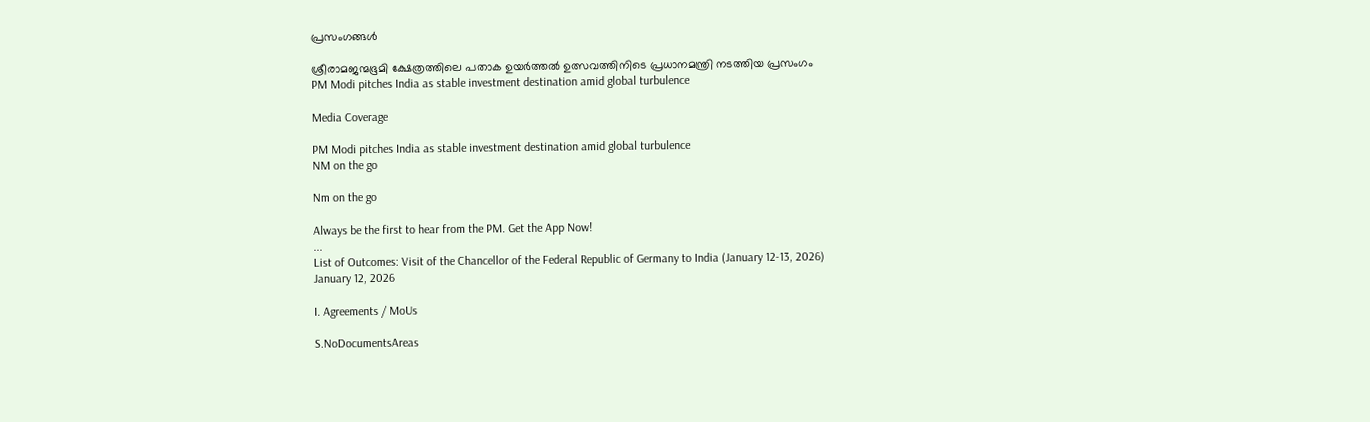പ്രസംഗങ്ങൾ

ശ്രീരാമജന്മഭൂമി ക്ഷേത്രത്തിലെ പതാക ഉയർത്തൽ ഉത്സവത്തിനിടെ പ്രധാനമന്ത്രി നടത്തിയ പ്രസംഗം
PM Modi pitches India as stable investment destination amid global turbulence

Media Coverage

PM Modi pitches India as stable investment destination amid global turbulence
NM on the go

Nm on the go

Always be the first to hear from the PM. Get the App Now!
...
List of Outcomes: Visit of the Chancellor of the Federal Republic of Germany to India (January 12-13, 2026)
January 12, 2026

I. Agreements / MoUs

S.NoDocumentsAreas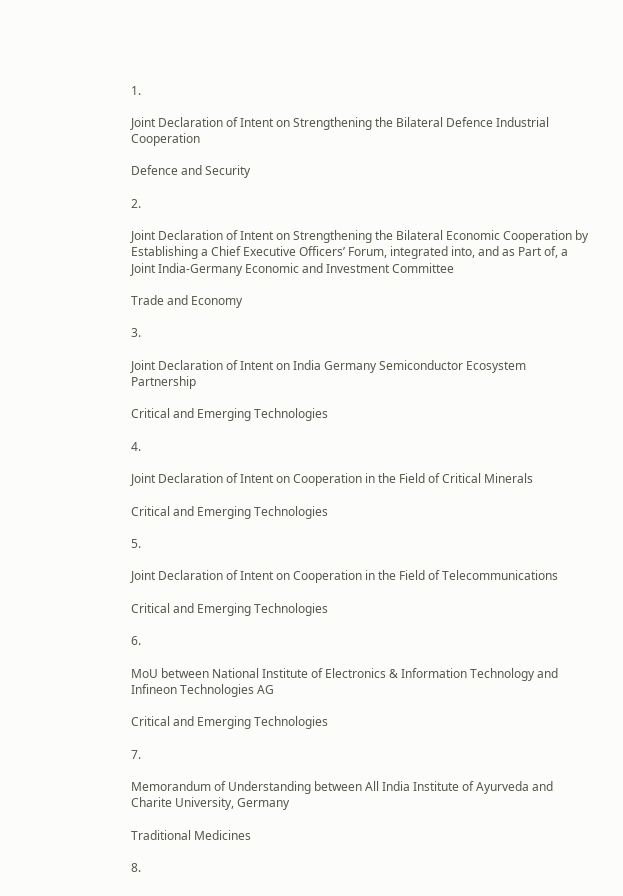1.

Joint Declaration of Intent on Strengthening the Bilateral Defence Industrial Cooperation

Defence and Security

2.

Joint Declaration of Intent on Strengthening the Bilateral Economic Cooperation by Establishing a Chief Executive Officers’ Forum, integrated into, and as Part of, a Joint India-Germany Economic and Investment Committee

Trade and Economy

3.

Joint Declaration of Intent on India Germany Semiconductor Ecosystem Partnership

Critical and Emerging Technologies

4.

Joint Declaration of Intent on Cooperation in the Field of Critical Minerals

Critical and Emerging Technologies

5.

Joint Declaration of Intent on Cooperation in the Field of Telecommunications

Critical and Emerging Technologies

6.

MoU between National Institute of Electronics & Information Technology and Infineon Technologies AG

Critical and Emerging Technologies

7.

Memorandum of Understanding between All India Institute of Ayurveda and Charite University, Germany

Traditional Medicines

8.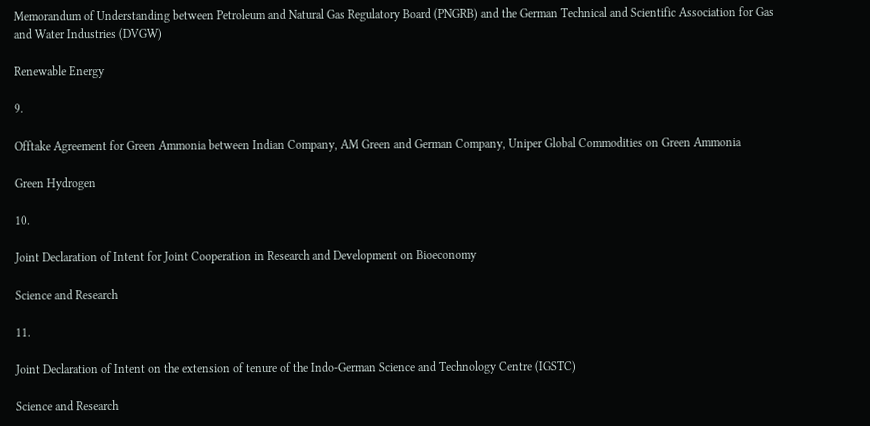Memorandum of Understanding between Petroleum and Natural Gas Regulatory Board (PNGRB) and the German Technical and Scientific Association for Gas and Water Industries (DVGW)

Renewable Energy

9.

Offtake Agreement for Green Ammonia between Indian Company, AM Green and German Company, Uniper Global Commodities on Green Ammonia

Green Hydrogen

10.

Joint Declaration of Intent for Joint Cooperation in Research and Development on Bioeconomy

Science and Research

11.

Joint Declaration of Intent on the extension of tenure of the Indo-German Science and Technology Centre (IGSTC)

Science and Research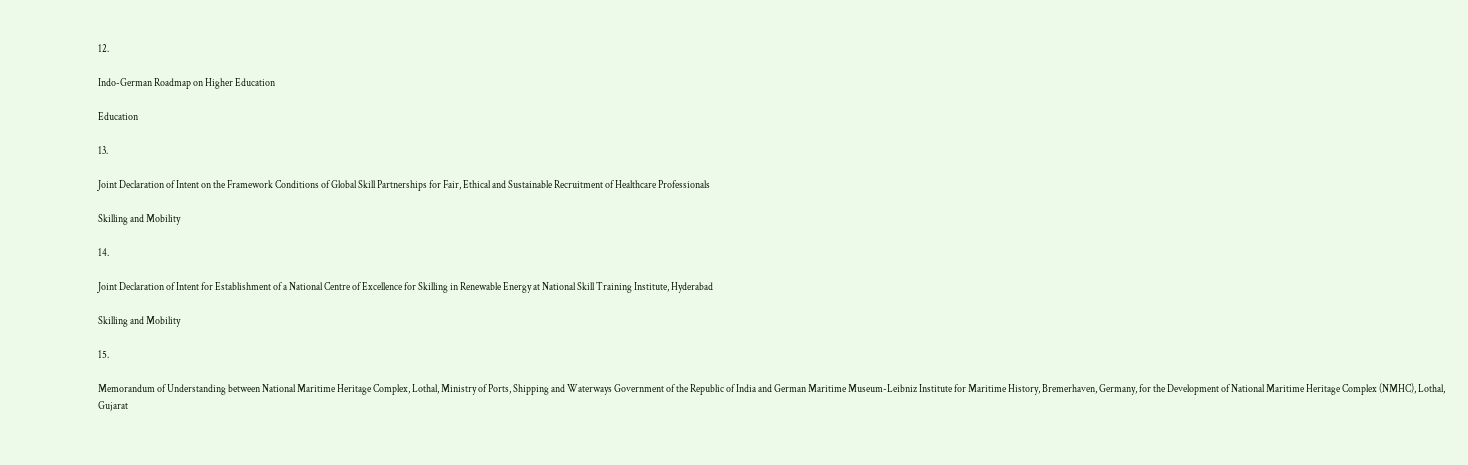12.

Indo-German Roadmap on Higher Education

Education

13.

Joint Declaration of Intent on the Framework Conditions of Global Skill Partnerships for Fair, Ethical and Sustainable Recruitment of Healthcare Professionals

Skilling and Mobility

14.

Joint Declaration of Intent for Establishment of a National Centre of Excellence for Skilling in Renewable Energy at National Skill Training Institute, Hyderabad

Skilling and Mobility

15.

Memorandum of Understanding between National Maritime Heritage Complex, Lothal, Ministry of Ports, Shipping and Waterways Government of the Republic of India and German Maritime Museum-Leibniz Institute for Maritime History, Bremerhaven, Germany, for the Development of National Maritime Heritage Complex (NMHC), Lothal, Gujarat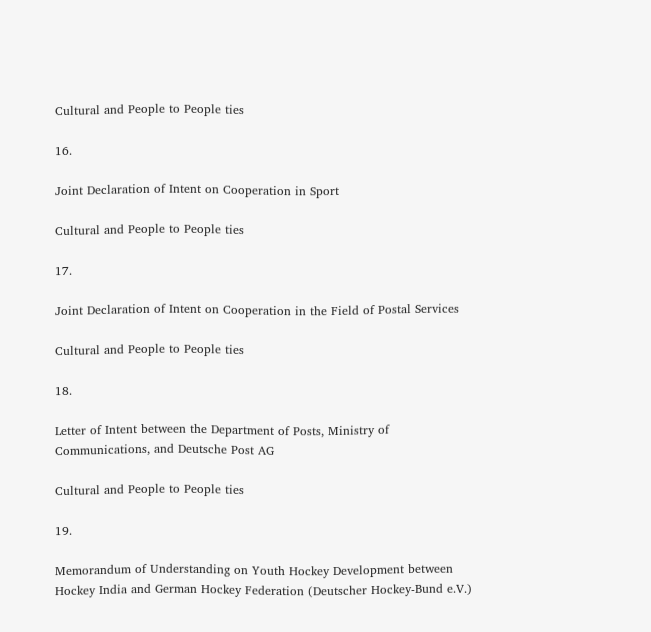Cultural and People to People ties

16.

Joint Declaration of Intent on Cooperation in Sport

Cultural and People to People ties

17.

Joint Declaration of Intent on Cooperation in the Field of Postal Services

Cultural and People to People ties

18.

Letter of Intent between the Department of Posts, Ministry of Communications, and Deutsche Post AG

Cultural and People to People ties

19.

Memorandum of Understanding on Youth Hockey Development between Hockey India and German Hockey Federation (Deutscher Hockey-Bund e.V.)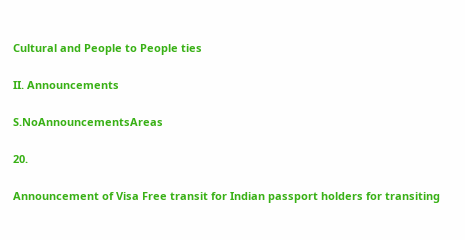Cultural and People to People ties

II. Announcements

S.NoAnnouncementsAreas

20.

Announcement of Visa Free transit for Indian passport holders for transiting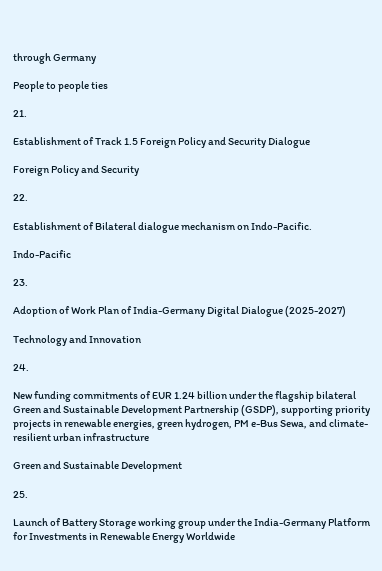through Germany

People to people ties

21.

Establishment of Track 1.5 Foreign Policy and Security Dialogue

Foreign Policy and Security

22.

Establishment of Bilateral dialogue mechanism on Indo-Pacific.

Indo-Pacific

23.

Adoption of Work Plan of India-Germany Digital Dialogue (2025-2027)

Technology and Innovation

24.

New funding commitments of EUR 1.24 billion under the flagship bilateral Green and Sustainable Development Partnership (GSDP), supporting priority projects in renewable energies, green hydrogen, PM e-Bus Sewa, and climate-resilient urban infrastructure

Green and Sustainable Development

25.

Launch of Battery Storage working group under the India-Germany Platform for Investments in Renewable Energy Worldwide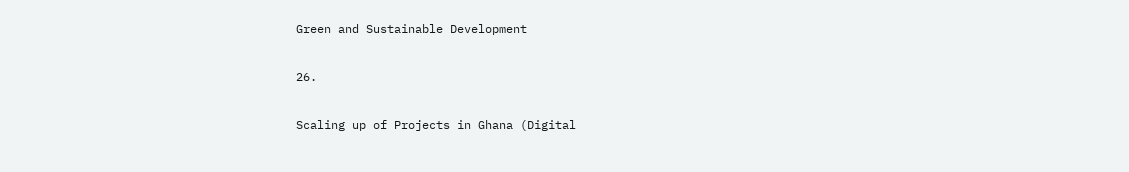Green and Sustainable Development

26.

Scaling up of Projects in Ghana (Digital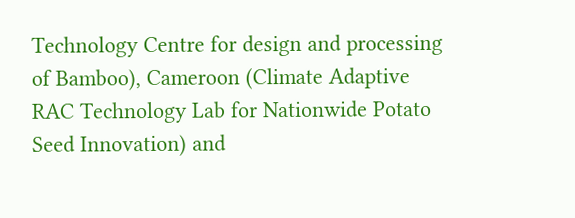Technology Centre for design and processing of Bamboo), Cameroon (Climate Adaptive RAC Technology Lab for Nationwide Potato Seed Innovation) and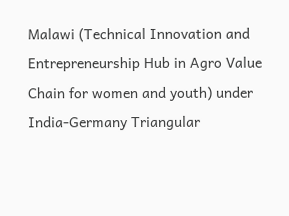Malawi (Technical Innovation and Entrepreneurship Hub in Agro Value Chain for women and youth) under India-Germany Triangular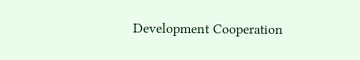Development Cooperation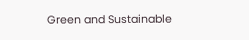Green and Sustainable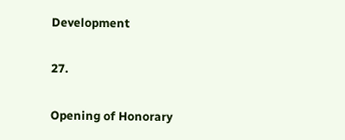Development

27.

Opening of Honorary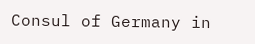Consul of Germany in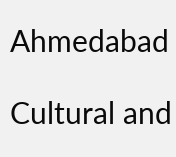Ahmedabad

Cultural and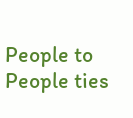People to People ties